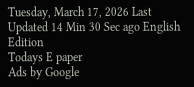Tuesday, March 17, 2026 Last Updated 14 Min 30 Sec ago English Edition
Todays E paper
Ads by Google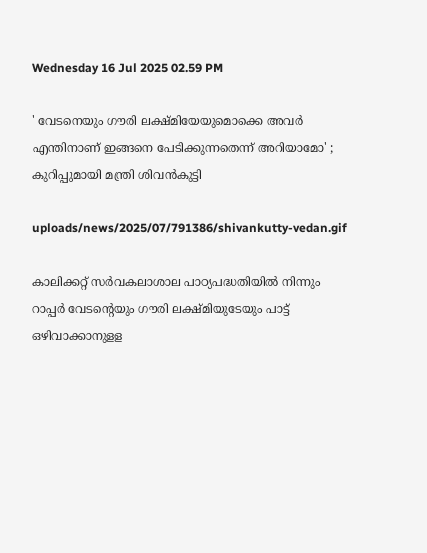Wednesday 16 Jul 2025 02.59 PM

' വേടനെയും ഗൗരി ലക്ഷ്മിയേയുമൊക്കെ അവര്‍ എന്തിനാണ് ഇങ്ങനെ പേടിക്കുന്നതെന്ന് അറിയാമോ' ; കുറിപ്പുമായി മന്ത്രി ശിവന്‍കുട്ടി

uploads/news/2025/07/791386/shivankutty-vedan.gif

കാലിക്കറ്റ് സര്‍വകലാശാല പാഠ്യപദ്ധതിയില്‍ നിന്നും റാപ്പര്‍ വേടന്റെയും ഗൗരി ലക്ഷ്മിയുടേയും പാട്ട് ഒഴിവാക്കാനുളള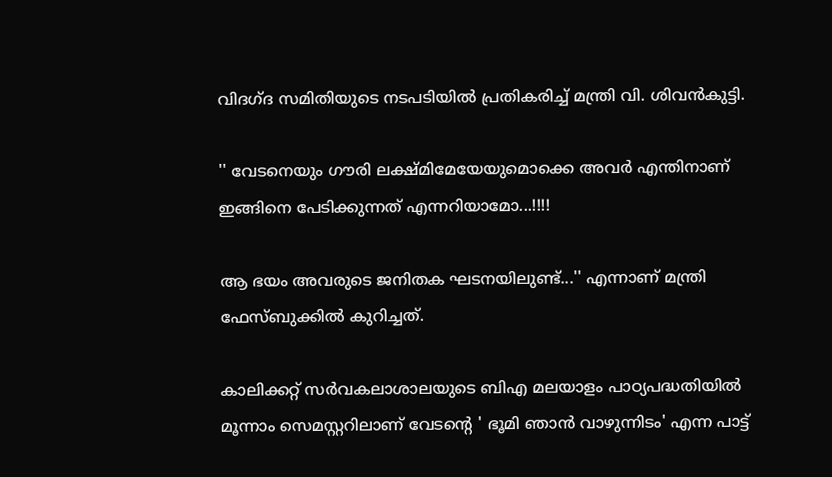വിദഗ്ദ സമിതിയുടെ നടപടിയില്‍ പ്രതികരിച്ച് മന്ത്രി വി. ശിവന്‍കുട്ടി.

'' വേടനെയും ഗൗരി ലക്ഷ്മിമേയേയുമൊക്കെ അവര്‍ എന്തിനാണ് ഇങ്ങിനെ പേടിക്കുന്നത് എന്നറിയാമോ...!!!!

ആ ഭയം അവരുടെ ജനിതക ഘടനയിലുണ്ട്...'' എന്നാണ് മന്ത്രി ഫേസ്ബുക്കില്‍ കുറിച്ചത്.

കാലിക്കറ്റ് സര്‍വകലാശാലയുടെ ബിഎ മലയാളം പാഠ്യപദ്ധതിയില്‍ മൂന്നാം സെമസ്റ്ററിലാണ് വേടന്റെ ' ഭൂമി ഞാന്‍ വാഴുന്നിടം' എന്ന പാട്ട്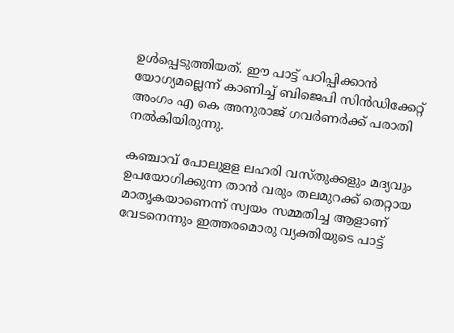ഉള്‍പ്പെടുത്തിയത്. ഈ പാട്ട് പഠിപ്പിക്കാന്‍ യോഗ്യമല്ലെന്ന് കാണിച്ച് ബിജെപി സിന്‍ഡിക്കേറ്റ് അംഗം എ കെ അനുരാജ് ഗവര്‍ണര്‍ക്ക് പരാതി നല്‍കിയിരുന്നു.

കഞ്ചാവ് പോലുളള ലഹരി വസ്തുക്കളും മദ്യവും ഉപയോഗിക്കുന്ന താന്‍ വരും തലമുറക്ക് തെറ്റായ മാതൃകയാണെന്ന് സ്വയം സമ്മതിച്ച ആളാണ് വേടനെന്നും ഇത്തരമൊരു വ്യക്തിയുടെ പാട്ട്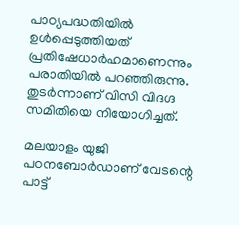പാഠ്യപദ്ധതിയില്‍ ഉള്‍പ്പെടുത്തിയത് പ്രതിഷേധാര്‍ഹമാണെന്നും പരാതിയില്‍ പറഞ്ഞിരുന്നു. തുടര്‍ന്നാണ് വിസി വിദഗ്ദ സമിതിയെ നിയോഗിച്ചത്.

മലയാളം യുജി പഠനബോര്‍ഡാണ് വേടന്റെ പാട്ട്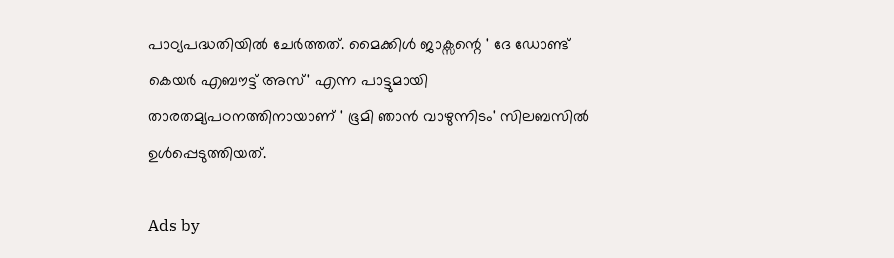പാഠ്യപദ്ധതിയില്‍ ചേര്‍ത്തത്. മൈക്കിള്‍ ജാക്സന്റെ ' ദേ ഡോണ്ട് കെയര്‍ എബൗട്ട് അസ്' എന്ന പാട്ടുമായി താരതമ്യപഠനത്തിനായാണ് ' ഭൂമി ഞാന്‍ വാഴുന്നിടം' സിലബസില്‍ ഉള്‍പ്പെടുത്തിയത്.

Ads by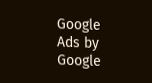Google
Ads by Google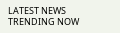LATEST NEWS
TRENDING NOW